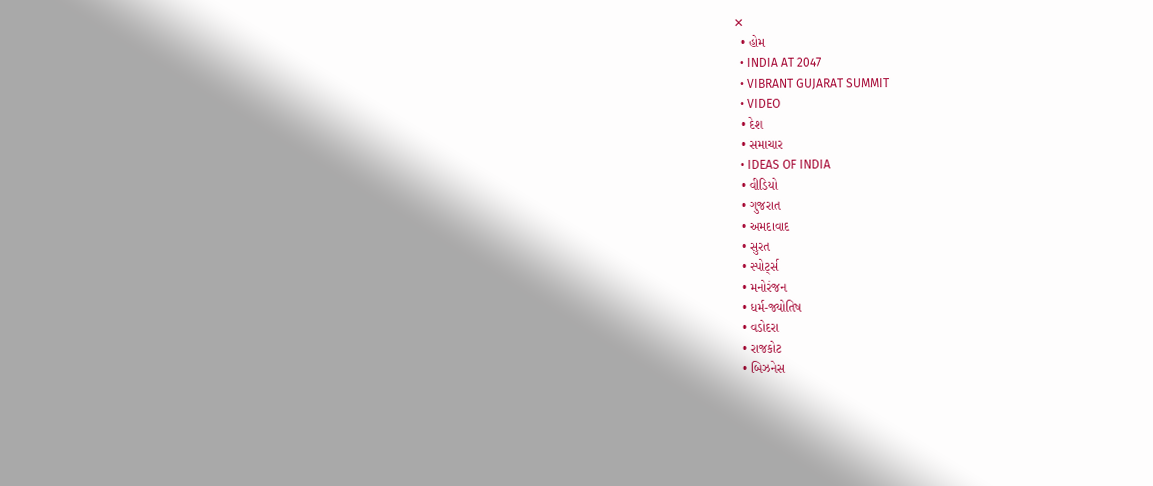✕
  • હોમ
  • INDIA AT 2047
  • VIBRANT GUJARAT SUMMIT
  • VIDEO
  • દેશ
  • સમાચાર
  • IDEAS OF INDIA
  • વીડિયો
  • ગુજરાત
  • અમદાવાદ
  • સુરત
  • સ્પોર્ટ્સ
  • મનોરંજન
  • ધર્મ-જ્યોતિષ
  • વડોદરા
  • રાજકોટ
  • બિઝનેસ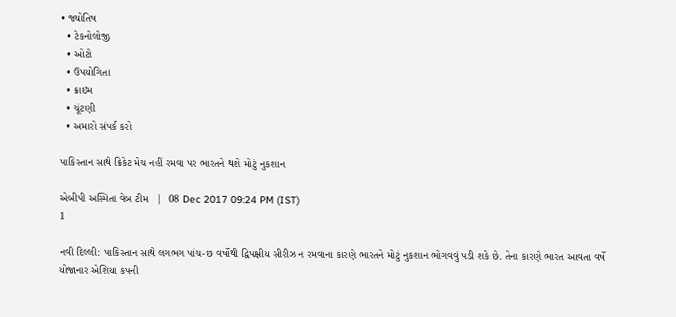• જ્યોતિષ
  • ટેકનોલોજી
  • ઓટો
  • ઉપયોગિતા
  • ક્રાઇમ
  • ચૂંટણી
  • અમારો સંપર્ક કરો

પાકિસ્તાન સાથે ક્રિકેટ મેચ નહીં રમવા પર ભારતને થશે મોટું નુકશાન

એબીપી અસ્મિતા વેબ ટીમ   |  08 Dec 2017 09:24 PM (IST)
1

નવી દિલ્લી: પાકિસ્તાન સાથે લગભગ પાંચ-છ વર્ષોથી દ્વિપક્ષીય સીરીઝ ન રમવાના કારણે ભારતને મોટું નુકશાન ભોગવવું પડી શકે છે. તેના કારણે ભારત આવતા વર્ષે યોજાનાર એશિયા કપની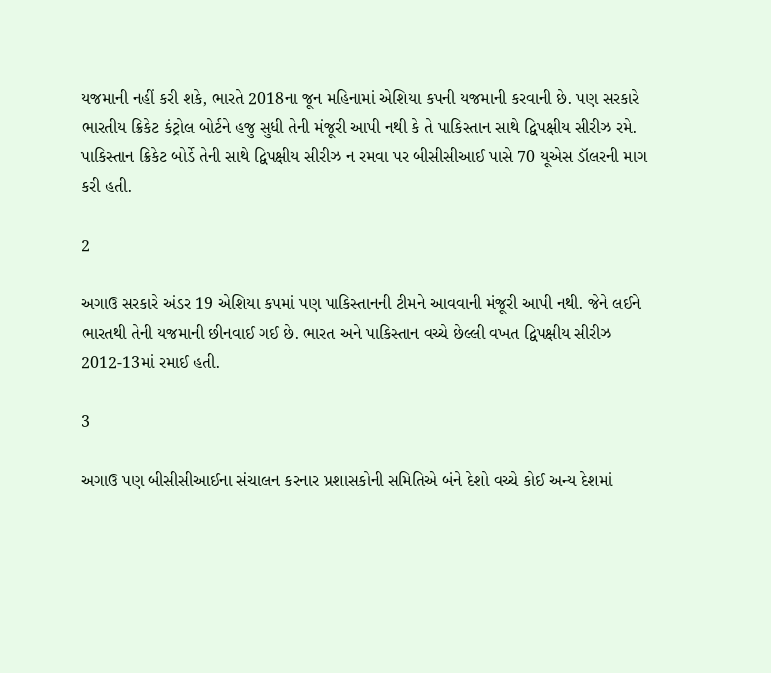યજમાની નહીં કરી શકે, ભારતે 2018ના જૂન મહિનામાં એશિયા કપની યજમાની કરવાની છે. પણ સરકારે ભારતીય ક્રિકેટ કંટ્રોલ બોર્ટને હજુ સુધી તેની મંજૂરી આપી નથી કે તે પાકિસ્તાન સાથે દ્વિપક્ષીય સીરીઝ રમે. પાકિસ્તાન ક્રિકેટ બોર્ડે તેની સાથે દ્વિપક્ષીય સીરીઝ ન રમવા પર બીસીસીઆઈ પાસે 70 યૂએસ ડૉલરની માગ કરી હતી.

2

અગાઉ સરકારે અંડર 19 એશિયા કપમાં પણ પાકિસ્તાનની ટીમને આવવાની મંજૂરી આપી નથી. જેને લઈને ભારતથી તેની યજમાની છીનવાઈ ગઈ છે. ભારત અને પાકિસ્તાન વચ્ચે છેલ્લી વખત દ્વિપક્ષીય સીરીઝ 2012-13માં રમાઈ હતી.

3

અગાઉ પણ બીસીસીઆઈના સંચાલન કરનાર પ્રશાસકોની સમિતિએ બંને દેશો વચ્ચે કોઈ અન્ય દેશમાં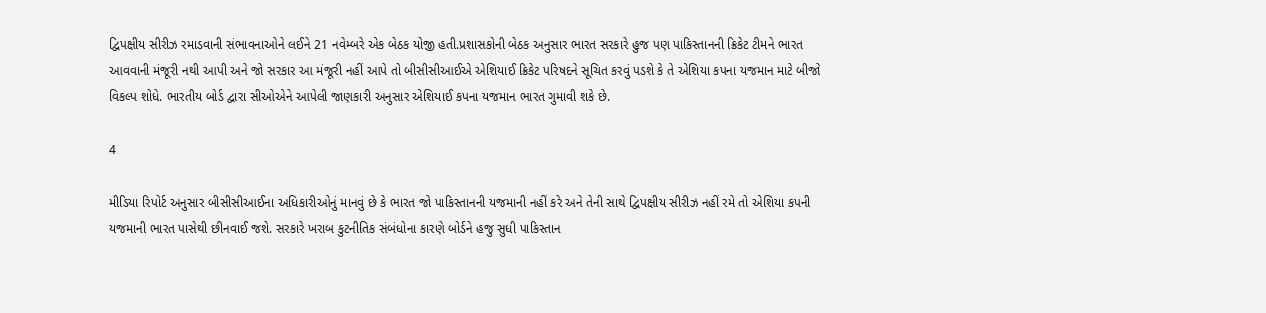દ્વિપક્ષીય સીરીઝ રમાડવાની સંભાવનાઓને લઈને 21 નવેમ્બરે એક બેઠક યોજી હતી.પ્રશાસકોની બેઠક અનુસાર ભારત સરકારે હુજ પણ પાકિસ્તાનની ક્રિકેટ ટીમને ભારત આવવાની મંજૂરી નથી આપી અને જો સરકાર આ મંજૂરી નહીં આપે તો બીસીસીઆઈએ એશિયાઈ ક્રિકેટ પરિષદને સૂચિત કરવું પડશે કે તે એશિયા કપના યજમાન માટે બીજો વિકલ્પ શોધે. ભારતીય બોર્ડ દ્વારા સીઓએને આપેલી જાણકારી અનુસાર એશિયાઈ કપના યજમાન ભારત ગુમાવી શકે છે.

4

મીડિયા રિપોર્ટ અનુસાર બીસીસીઆઈના અધિકારીઓનું માનવું છે કે ભારત જો પાકિસ્તાનની યજમાની નહીં કરે અને તેની સાથે દ્વિપક્ષીય સીરીઝ નહીં રમે તો એશિયા કપની યજમાની ભારત પાસેથી છીનવાઈ જશે. સરકારે ખરાબ કુટનીતિક સંબંધોના કારણે બોર્ડને હજુ સુધી પાકિસ્તાન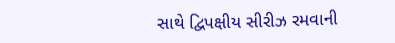સાથે દ્વિપક્ષીય સીરીઝ રમવાની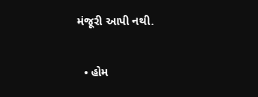મંજૂરી આપી નથી.

  • હોમ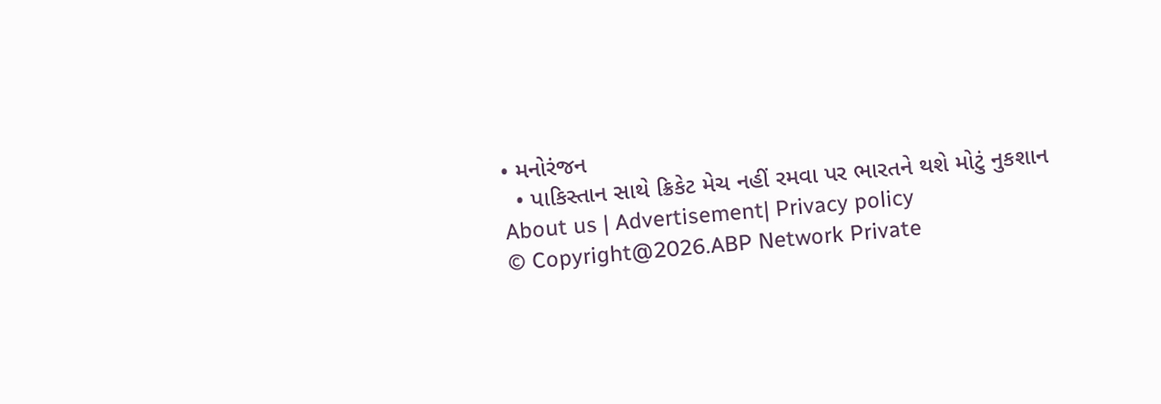• મનોરંજન
  • પાકિસ્તાન સાથે ક્રિકેટ મેચ નહીં રમવા પર ભારતને થશે મોટું નુકશાન
About us | Advertisement| Privacy policy
© Copyright@2026.ABP Network Private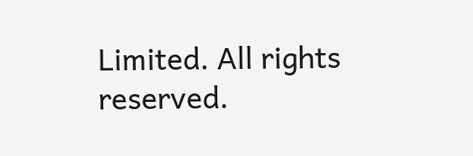Limited. All rights reserved.